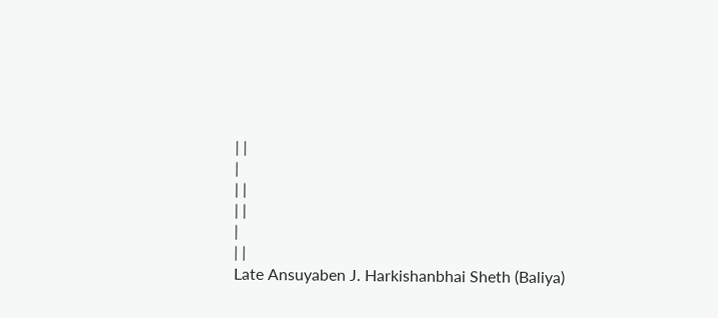| |
|
| |
| |
|
| |
Late Ansuyaben J. Harkishanbhai Sheth (Baliya)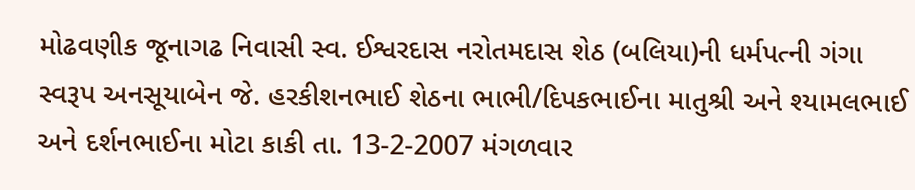મોઢવણીક જૂનાગઢ નિવાસી સ્વ. ઈશ્વરદાસ નરોતમદાસ શેઠ (બલિયા)ની ધર્મપત્ની ગંગા સ્વરૂપ અનસૂયાબેન જે. હરકીશનભાઈ શેઠના ભાભી/દિપકભાઈના માતુશ્રી અને શ્યામલભાઈ અને દર્શનભાઈના મોટા કાકી તા. 13-2-2007 મંગળવાર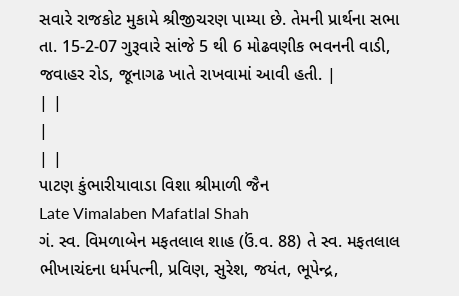સવારે રાજકોટ મુકામે શ્રીજીચરણ પામ્યા છે. તેમની પ્રાર્થના સભા તા. 15-2-07 ગુરૂવારે સાંજે 5 થી 6 મોઢવણીક ભવનની વાડી, જવાહર રોડ, જૂનાગઢ ખાતે રાખવામાં આવી હતી. |
| |
|
| |
પાટણ કુંભારીયાવાડા વિશા શ્રીમાળી જૈન
Late Vimalaben Mafatlal Shah
ગં. સ્વ. વિમળાબેન મફતલાલ શાહ (ઉં.વ. 88) તે સ્વ. મફતલાલ ભીખાચંદના ધર્મપત્ની, પ્રવિણ, સુરેશ, જયંત, ભૂપેન્દ્ર,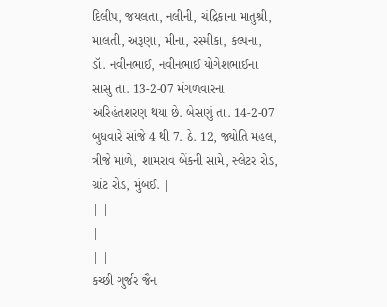દિલીપ, જયલતા, નલીની, ચંદ્રિકાના માતુશ્રી, માલતી, અરૂણા, મીના, રસ્મીકા, કલ્પના, ડૉ. નવીનભાઈ, નવીનભાઈ યોગેશભાઈના સાસુ તા. 13-2-07 મંગળવારના અરિહંતશરણ થયા છે. બેસણું તા. 14-2-07 બુધવારે સાંજે 4 થી 7. ઠે. 12, જ્યોતિ મહલ, ત્રીજે માળે, શામરાવ બેંકની સામે, સ્લેટર રોડ, ગ્રાંટ રોડ, મુંબઈ. |
| |
|
| |
કચ્છી ગુર્જર જૈન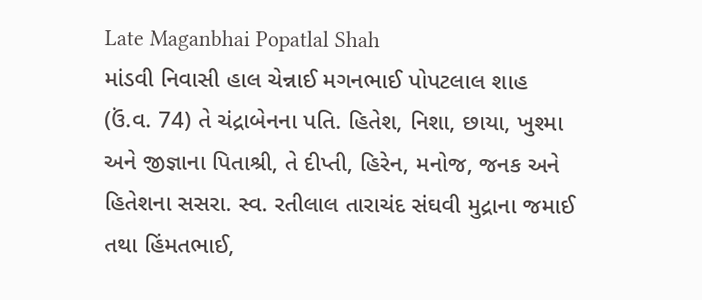Late Maganbhai Popatlal Shah
માંડવી નિવાસી હાલ ચેન્નાઈ મગનભાઈ પોપટલાલ શાહ (ઉં.વ. 74) તે ચંદ્રાબેનના પતિ. હિતેશ, નિશા, છાયા, ખુશ્મા અને જીજ્ઞાના પિતાશ્રી, તે દીપ્તી, હિરેન, મનોજ, જનક અને હિતેશના સસરા. સ્વ. રતીલાલ તારાચંદ સંઘવી મુદ્રાના જમાઈ તથા હિંમતભાઈ,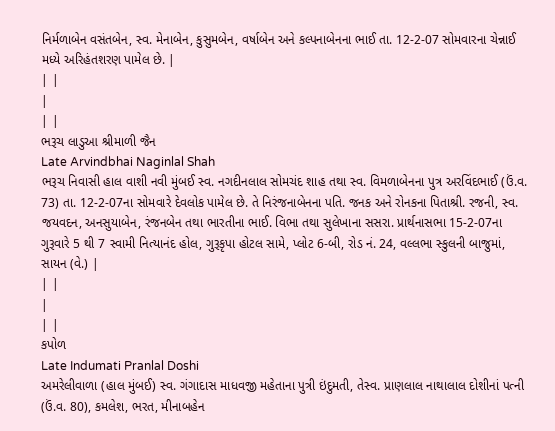નિર્મળાબેન વસંતબેન, સ્વ. મેનાબેન, કુસુમબેન, વર્ષાબેન અને કલ્પનાબેનના ભાઈ તા. 12-2-07 સોમવારના ચેન્નાઈ મધ્યે અરિહંતશરણ પામેલ છે. |
| |
|
| |
ભરૂચ લાડુઆ શ્રીમાળી જૈન
Late Arvindbhai Naginlal Shah
ભરૂચ નિવાસી હાલ વાશી નવી મુંબઈ સ્વ. નગદીનલાલ સોમચંદ શાહ તથા સ્વ. વિમળાબેનના પુત્ર અરવિંદભાઈ (ઉં.વ. 73) તા. 12-2-07ના સોમવારે દેવલોક પામેલ છે. તે નિરંજનાબેનના પતિ. જનક અને રોનકના પિતાશ્રી. રજની, સ્વ. જયવદન, અનસુયાબેન, રંજનબેન તથા ભારતીના ભાઈ. વિભા તથા સુલેખાના સસરા. પ્રાર્થનાસભા 15-2-07ના ગુરૂવારે 5 થી 7 સ્વામી નિત્યાનંદ હોલ, ગુરૂકૃપા હોટલ સામે, પ્લોટ 6-બી, રોડ નં. 24, વલ્લભા સ્કુલની બાજુમાં, સાયન (વે.) |
| |
|
| |
કપોળ
Late Indumati Pranlal Doshi
અમરેલીવાળા (હાલ મુંબઈ) સ્વ. ગંગાદાસ માધવજી મહેતાના પુત્રી ઇંદુમતી, તેસ્વ. પ્રાણલાલ નાથાલાલ દોશીનાં પત્ની (ઉં.વ. 80), કમલેશ, ભરત, મીનાબહેન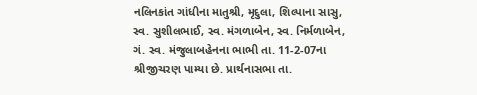નલિનકાંત ગાંધીના માતુશ્રી, મૃદુલા, શિલ્પાના સાસુ, સ્વ. સુશીલભાઈ, સ્વ. મંગળાબેન, સ્વ. નિર્મળાબેન, ગં. સ્વ. મંજુલાબહેનના ભાભી તા. 11-2-07ના શ્રીજીચરણ પામ્યા છે. પ્રાર્થનાસભા તા.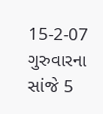15-2-07 ગુરુવારના સાંજે 5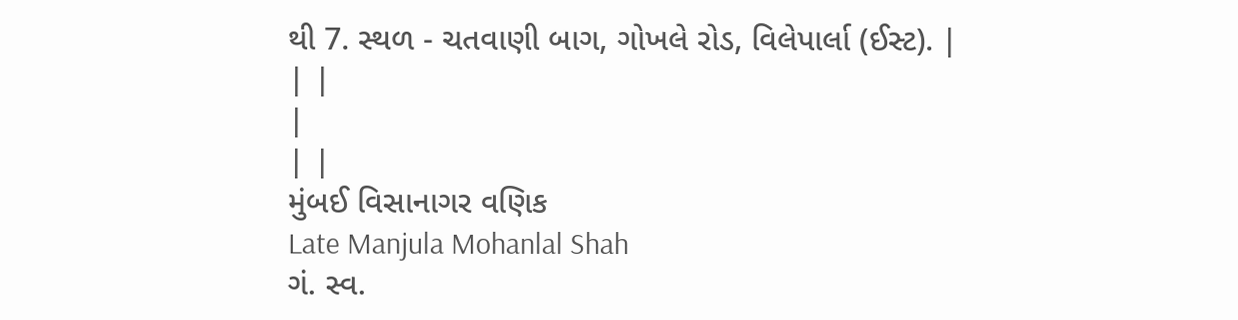થી 7. સ્થળ - ચતવાણી બાગ, ગોખલે રોડ, વિલેપાર્લા (ઈસ્ટ). |
| |
|
| |
મુંબઈ વિસાનાગર વણિક
Late Manjula Mohanlal Shah
ગં. સ્વ.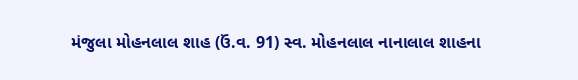મંજુલા મોહનલાલ શાહ (ઉં.વ. 91) સ્વ. મોહનલાલ નાનાલાલ શાહના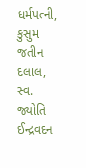ધર્મપત્ની, કુસુમ જતીન દલાલ, સ્વ. જ્યોતિ ઈન્દ્રવદન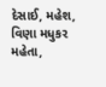દેસાઈ, મહેશ, વિણા મધુકર મહેતા,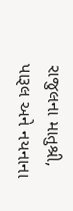રાજુલના માતુશ્રી, પારૂલ અને નયનાના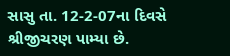સાસુ તા. 12-2-07ના દિવસે શ્રીજીચરણ પામ્યા છે.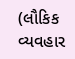(લૌકિક વ્યવહાર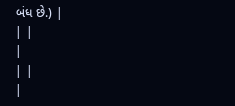બંધ છે.) |
| |
|
| |
|